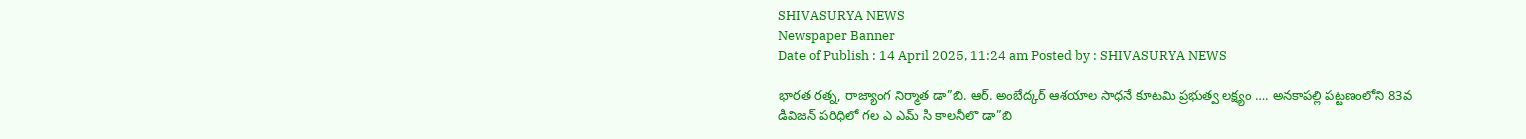SHIVASURYA NEWS
Newspaper Banner
Date of Publish : 14 April 2025, 11:24 am Posted by : SHIVASURYA NEWS

భారత రత్న, రాజ్యాంగ నిర్మాత డా”బి. ఆర్. అంబేద్కర్ ఆశయాల సాధనే కూటమి ప్రభుత్వ లక్ష్యం …. అనకాపల్లి పట్టణంలోని 83వ డివిజన్ పరిధిలో గల ఎ ఎమ్ సి కాలనీలొ డా”బి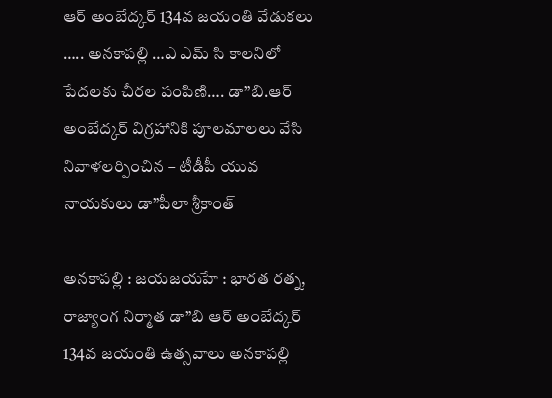ఆర్ అంబేద్కర్ 134వ జయంతి వేడుకలు ….. అనకాపల్లి …ఎ ఎమ్ సి కాలనిలో పేదలకు చీరల పంపిణి…. డా”బి.ఆర్ అంబేద్కర్ విగ్రహానికి పూలమాలలు వేసి నివాళలర్పించిన – టీడీపీ యువ నాయకులు డా”పీలా శ్రీకాంత్

అనకాపల్లి : జయజయహే : భారత రత్న, రాజ్యాంగ నిర్మాత డా”బి ఆర్ అంబేద్కర్ 134వ జయంతి ఉత్సవాలు అనకాపల్లి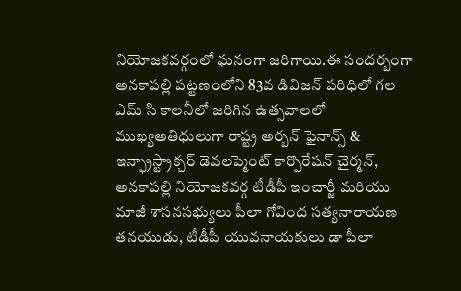నియోజకవర్గంలో ఘనంగా జరిగాయి.ఈ సందర్బంగా అనకాపల్లి పట్టణంలోని 83వ డివిజన్ పరిధిలో గల ఎమ్ సి కాలనీలో జరిగిన ఉత్సవాలలో ముఖ్యఅతిధులుగా రాష్ట్ర అర్బన్ ఫైనాన్స్ & ఇన్ఫ్రాస్ట్రాక్చర్ డెవలప్మెంట్ కార్పొరేషన్ చైర్మన్, అనకాపల్లి నియోజకవర్గ టీడీపీ ఇంచార్జీ మరియు మాజీ శాసనసభ్యులు పీలా గోవింద సత్యనారాయణ తనయుడు, టీడీపీ యువనాయకులు డా పీలా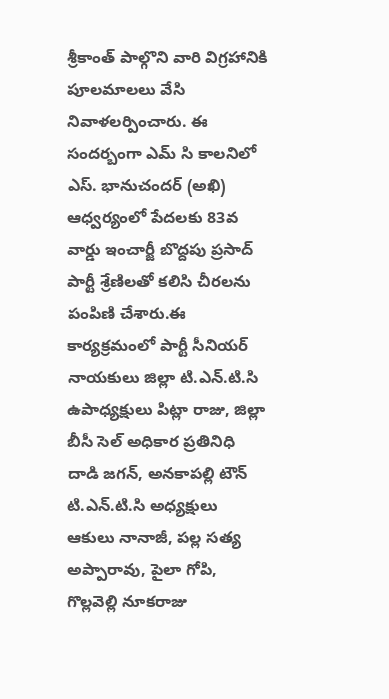శ్రీకాంత్ పాల్గొని వారి విగ్రహానికి పూలమాలలు వేసి నివాళలర్పించారు. ఈ సందర్బంగా ఎమ్ సి కాలనిలో ఎస్. భానుచందర్ (అఖి) ఆధ్వర్యంలో పేదలకు 83వ వార్డు ఇంచార్జీ బొద్దపు ప్రసాద్ పార్టీ శ్రేణిలతో కలిసి చీరలను పంపిణి చేశారు.ఈ కార్యక్రమంలో పార్టీ సీనియర్ నాయకులు జిల్లా టి.ఎన్.టి.సి ఉపాధ్యక్షులు పిట్లా రాజు, జిల్లా బీసీ సెల్ అధికార ప్రతినిధి దాడి జగన్, అనకాపల్లి టౌన్ టి.ఎన్.టి.సి అధ్యక్షులు ఆకులు నానాజీ, పల్ల సత్య అప్పారావు, పైలా గోపి, గొల్లవెల్లి నూకరాజు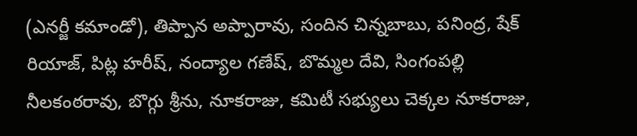(ఎనర్జీ కమాండో), తిప్పాన అప్పారావు, సందిన చిన్నబాబు, పనింద్ర, షేక్ రియాజ్, పిట్ల హరీష్, నంద్యాల గణేష్, బొమ్మల దేవి, సింగంపల్లి నీలకంఠరావు, బొగ్గు శ్రీను, నూకరాజు, కమిటీ సభ్యులు చెక్కల నూకరాజు,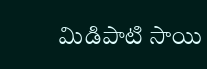మిడిపాటి సాయి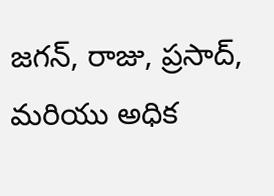జగన్, రాజు, ప్రసాద్, మరియు అధిక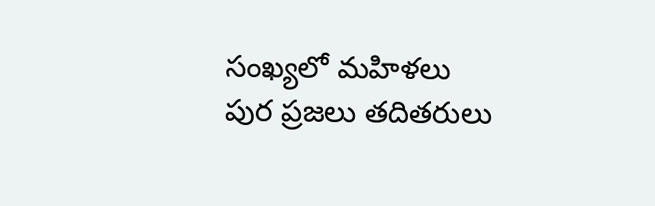సంఖ్యలో మహిళలు పుర ప్రజలు తదితరులు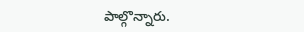పాల్గొన్నారు.